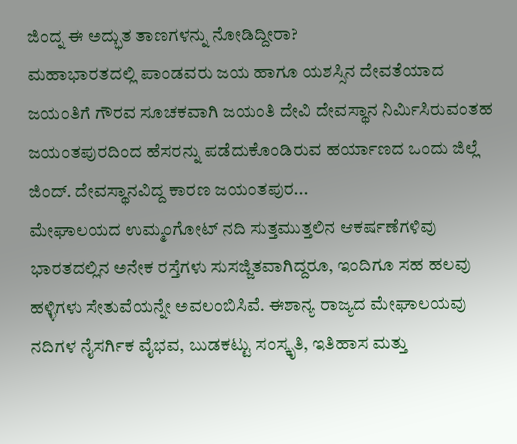ಜಿಂದ್ನ ಈ ಅದ್ಭುತ ತಾಣಗಳನ್ನು ನೋಡಿದ್ದೀರಾ?
ಮಹಾಭಾರತದಲ್ಲಿ ಪಾಂಡವರು ಜಯ ಹಾಗೂ ಯಶಸ್ಸಿನ ದೇವತೆಯಾದ ಜಯಂತಿಗೆ ಗೌರವ ಸೂಚಕವಾಗಿ ಜಯಂತಿ ದೇವಿ ದೇವಸ್ಥಾನ ನಿರ್ಮಿಸಿರುವಂತಹ ಜಯಂತಪುರದಿಂದ ಹೆಸರನ್ನು ಪಡೆದುಕೊಂಡಿರುವ ಹರ್ಯಾಣದ ಒಂದು ಜಿಲ್ಲೆ ಜಿಂದ್. ದೇವಸ್ಥಾನವಿದ್ದ ಕಾರಣ ಜಯಂತಪುರ...
ಮೇಘಾಲಯದ ಉಮ್ಮಂಗೋಟ್ ನದಿ ಸುತ್ತಮುತ್ತಲಿನ ಆಕರ್ಷಣೆಗಳಿವು
ಭಾರತದಲ್ಲಿನ ಅನೇಕ ರಸ್ತೆಗಳು ಸುಸಜ್ಜಿತವಾಗಿದ್ದರೂ, ಇಂದಿಗೂ ಸಹ ಹಲವು ಹಳ್ಳಿಗಳು ಸೇತುವೆಯನ್ನೇ ಅವಲಂಬಿಸಿವೆ. ಈಶಾನ್ಯ ರಾಜ್ಯದ ಮೇಘಾಲಯವು ನದಿಗಳ ನೈಸರ್ಗಿಕ ವೈಭವ, ಬುಡಕಟ್ಟು ಸಂಸ್ಕೃತಿ, ಇತಿಹಾಸ ಮತ್ತು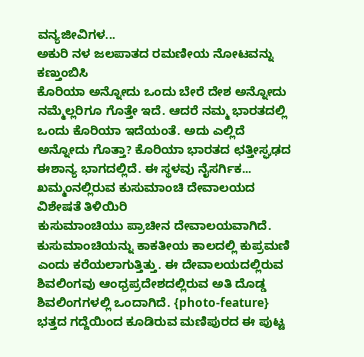ವನ್ಯಜೀವಿಗಳ...
ಅಕುರಿ ನಳ ಜಲಪಾತದ ರಮಣೀಯ ನೋಟವನ್ನು ಕಣ್ತುಂಬಿಸಿ
ಕೊರಿಯಾ ಅನ್ನೋದು ಒಂದು ಬೇರೆ ದೇಶ ಅನ್ನೋದು ನಮ್ಮೆಲ್ಲರಿಗೂ ಗೊತ್ತೇ ಇದೆ. ಆದರೆ ನಮ್ಮ ಭಾರತದಲ್ಲಿ ಒಂದು ಕೊರಿಯಾ ಇದೆಯಂತೆ. ಅದು ಎಲ್ಲಿದೆ ಅನ್ನೋದು ಗೊತ್ತಾ? ಕೊರಿಯಾ ಭಾರತದ ಛತ್ತೀಸ್ಘಢದ ಈಶಾನ್ಯ ಭಾಗದಲ್ಲಿದೆ. ಈ ಸ್ಥಳವು ನೈಸರ್ಗಿಕ...
ಖಮ್ಮಂನಲ್ಲಿರುವ ಕುಸುಮಾಂಚಿ ದೇವಾಲಯದ ವಿಶೇಷತೆ ತಿಳಿಯಿರಿ
ಕುಸುಮಾಂಚಿಯು ಪ್ರಾಚೀನ ದೇವಾಲಯವಾಗಿದೆ. ಕುಸುಮಾಂಚಿಯನ್ನು ಕಾಕತೀಯ ಕಾಲದಲ್ಲಿ ಕುಪ್ರಮಣಿ ಎಂದು ಕರೆಯಲಾಗುತ್ತಿತ್ತು. ಈ ದೇವಾಲಯದಲ್ಲಿರುವ ಶಿವಲಿಂಗವು ಆಂಧ್ರಪ್ರದೇಶದಲ್ಲಿರುವ ಅತಿ ದೊಡ್ಡ ಶಿವಲಿಂಗಗಳಲ್ಲಿ ಒಂದಾಗಿದೆ. {photo-feature}
ಭತ್ತದ ಗದ್ದೆಯಿಂದ ಕೂಡಿರುವ ಮಣಿಪುರದ ಈ ಪುಟ್ಟ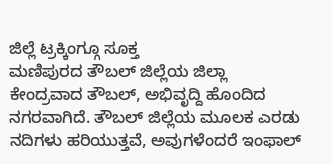ಜಿಲ್ಲೆ ಟ್ರಕ್ಕಿಂಗ್ಗೂ ಸೂಕ್ತ
ಮಣಿಪುರದ ತೌಬಲ್ ಜಿಲ್ಲೆಯ ಜಿಲ್ಲಾ ಕೇಂದ್ರವಾದ ತೌಬಲ್, ಅಭಿವೃದ್ದಿ ಹೊಂದಿದ ನಗರವಾಗಿದೆ. ತೌಬಲ್ ಜಿಲ್ಲೆಯ ಮೂಲಕ ಎರಡು ನದಿಗಳು ಹರಿಯುತ್ತವೆ, ಅವುಗಳೆಂದರೆ ಇಂಫಾಲ್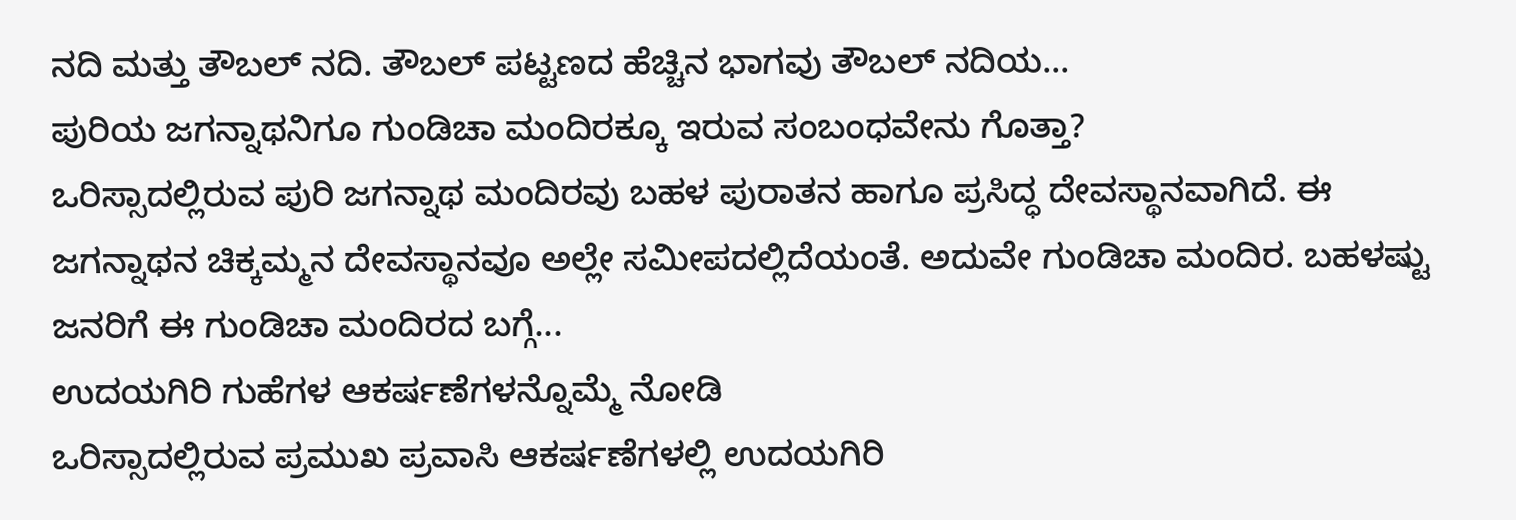ನದಿ ಮತ್ತು ತೌಬಲ್ ನದಿ. ತೌಬಲ್ ಪಟ್ಟಣದ ಹೆಚ್ಚಿನ ಭಾಗವು ತೌಬಲ್ ನದಿಯ...
ಪುರಿಯ ಜಗನ್ನಾಥನಿಗೂ ಗುಂಡಿಚಾ ಮಂದಿರಕ್ಕೂ ಇರುವ ಸಂಬಂಧವೇನು ಗೊತ್ತಾ?
ಒರಿಸ್ಸಾದಲ್ಲಿರುವ ಪುರಿ ಜಗನ್ನಾಥ ಮಂದಿರವು ಬಹಳ ಪುರಾತನ ಹಾಗೂ ಪ್ರಸಿದ್ಧ ದೇವಸ್ಥಾನವಾಗಿದೆ. ಈ ಜಗನ್ನಾಥನ ಚಿಕ್ಕಮ್ಮನ ದೇವಸ್ಥಾನವೂ ಅಲ್ಲೇ ಸಮೀಪದಲ್ಲಿದೆಯಂತೆ. ಅದುವೇ ಗುಂಡಿಚಾ ಮಂದಿರ. ಬಹಳಷ್ಟು ಜನರಿಗೆ ಈ ಗುಂಡಿಚಾ ಮಂದಿರದ ಬಗ್ಗೆ...
ಉದಯಗಿರಿ ಗುಹೆಗಳ ಆಕರ್ಷಣೆಗಳನ್ನೊಮ್ಮೆ ನೋಡಿ
ಒರಿಸ್ಸಾದಲ್ಲಿರುವ ಪ್ರಮುಖ ಪ್ರವಾಸಿ ಆಕರ್ಷಣೆಗಳಲ್ಲಿ ಉದಯಗಿರಿ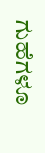ಗುಹೆಗಳೂ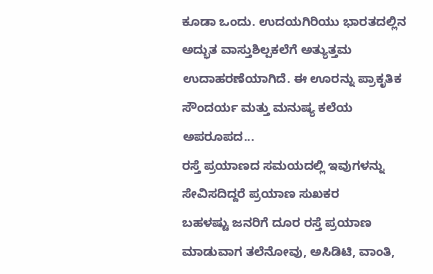ಕೂಡಾ ಒಂದು. ಉದಯಗಿರಿಯು ಭಾರತದಲ್ಲಿನ ಅದ್ಭುತ ವಾಸ್ತುಶಿಲ್ಪಕಲೆಗೆ ಅತ್ಯುತ್ತಮ ಉದಾಹರಣೆಯಾಗಿದೆ. ಈ ಊರನ್ನು ಪ್ರಾಕೃತಿಕ ಸೌಂದರ್ಯ ಮತ್ತು ಮನುಷ್ಯ ಕಲೆಯ ಅಪರೂಪದ...
ರಸ್ತೆ ಪ್ರಯಾಣದ ಸಮಯದಲ್ಲಿ ಇವುಗಳನ್ನು ಸೇವಿಸದಿದ್ದರೆ ಪ್ರಯಾಣ ಸುಖಕರ
ಬಹಳಷ್ಟು ಜನರಿಗೆ ದೂರ ರಸ್ತೆ ಪ್ರಯಾಣ ಮಾಡುವಾಗ ತಲೆನೋವು, ಅಸಿಡಿಟಿ, ವಾಂತಿ,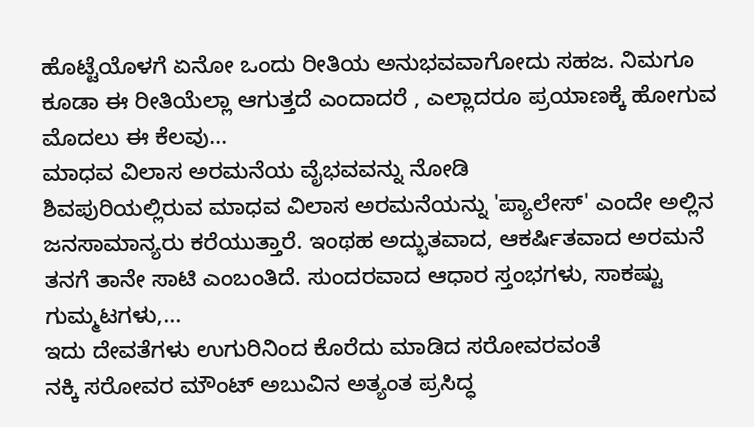ಹೊಟ್ಟೆಯೊಳಗೆ ಏನೋ ಒಂದು ರೀತಿಯ ಅನುಭವವಾಗೋದು ಸಹಜ. ನಿಮಗೂ ಕೂಡಾ ಈ ರೀತಿಯೆಲ್ಲಾ ಆಗುತ್ತದೆ ಎಂದಾದರೆ , ಎಲ್ಲಾದರೂ ಪ್ರಯಾಣಕ್ಕೆ ಹೋಗುವ ಮೊದಲು ಈ ಕೆಲವು...
ಮಾಧವ ವಿಲಾಸ ಅರಮನೆಯ ವೈಭವವನ್ನು ನೋಡಿ
ಶಿವಪುರಿಯಲ್ಲಿರುವ ಮಾಧವ ವಿಲಾಸ ಅರಮನೆಯನ್ನು 'ಪ್ಯಾಲೇಸ್' ಎಂದೇ ಅಲ್ಲಿನ ಜನಸಾಮಾನ್ಯರು ಕರೆಯುತ್ತಾರೆ. ಇಂಥಹ ಅದ್ಭುತವಾದ, ಆಕರ್ಷಿತವಾದ ಅರಮನೆ ತನಗೆ ತಾನೇ ಸಾಟಿ ಎಂಬಂತಿದೆ. ಸುಂದರವಾದ ಆಧಾರ ಸ್ತಂಭಗಳು, ಸಾಕಷ್ಟು ಗುಮ್ಮಟಗಳು,...
ಇದು ದೇವತೆಗಳು ಉಗುರಿನಿಂದ ಕೊರೆದು ಮಾಡಿದ ಸರೋವರವಂತೆ
ನಕ್ಕಿ ಸರೋವರ ಮೌಂಟ್ ಅಬುವಿನ ಅತ್ಯಂತ ಪ್ರಸಿದ್ಧ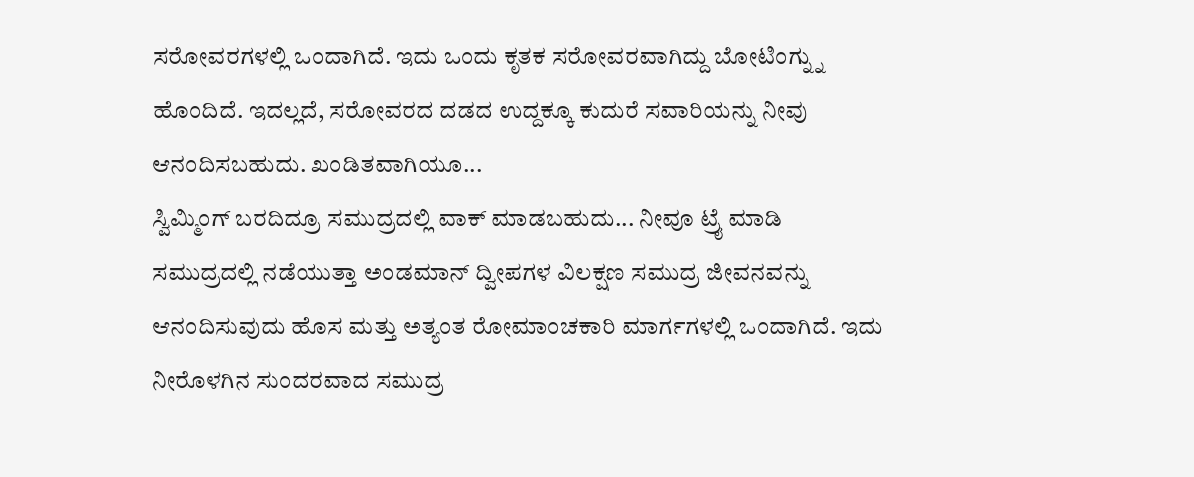ಸರೋವರಗಳಲ್ಲಿ ಒಂದಾಗಿದೆ. ಇದು ಒಂದು ಕೃತಕ ಸರೋವರವಾಗಿದ್ದು ಬೋಟಿಂಗ್ನ್ನು ಹೊಂದಿದೆ. ಇದಲ್ಲದೆ, ಸರೋವರದ ದಡದ ಉದ್ದಕ್ಕೂ ಕುದುರೆ ಸವಾರಿಯನ್ನು ನೀವು ಆನಂದಿಸಬಹುದು. ಖಂಡಿತವಾಗಿಯೂ...
ಸ್ವಿಮ್ಮಿಂಗ್ ಬರದಿದ್ರೂ ಸಮುದ್ರದಲ್ಲಿ ವಾಕ್ ಮಾಡಬಹುದು... ನೀವೂ ಟ್ರೈ ಮಾಡಿ
ಸಮುದ್ರದಲ್ಲಿ ನಡೆಯುತ್ತಾ ಅಂಡಮಾನ್ ದ್ವೀಪಗಳ ವಿಲಕ್ಷಣ ಸಮುದ್ರ ಜೀವನವನ್ನು ಆನಂದಿಸುವುದು ಹೊಸ ಮತ್ತು ಅತ್ಯಂತ ರೋಮಾಂಚಕಾರಿ ಮಾರ್ಗಗಳಲ್ಲಿ ಒಂದಾಗಿದೆ. ಇದು ನೀರೊಳಗಿನ ಸುಂದರವಾದ ಸಮುದ್ರ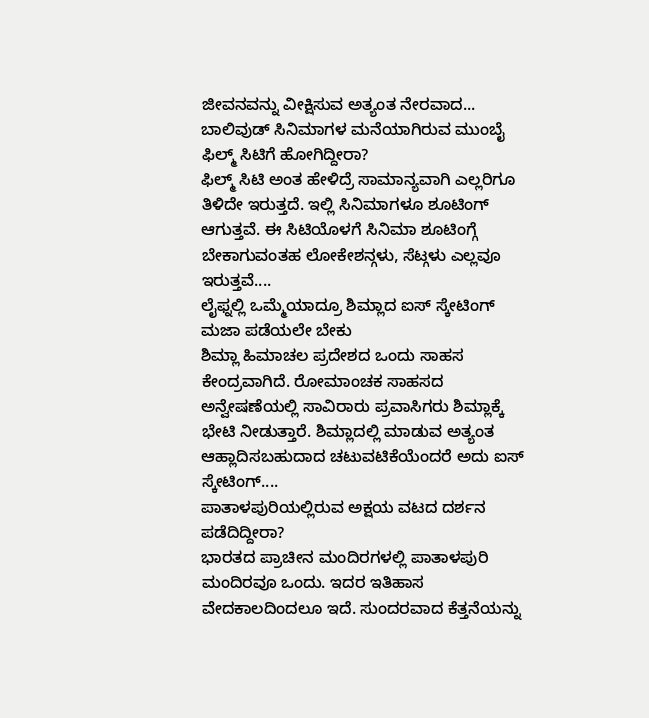ಜೀವನವನ್ನು ವೀಕ್ಷಿಸುವ ಅತ್ಯಂತ ನೇರವಾದ...
ಬಾಲಿವುಡ್ ಸಿನಿಮಾಗಳ ಮನೆಯಾಗಿರುವ ಮುಂಬೈ ಫಿಲ್ಮ್ ಸಿಟಿಗೆ ಹೋಗಿದ್ದೀರಾ?
ಫಿಲ್ಮ್ ಸಿಟಿ ಅಂತ ಹೇಳಿದ್ರೆ ಸಾಮಾನ್ಯವಾಗಿ ಎಲ್ಲರಿಗೂ ತಿಳಿದೇ ಇರುತ್ತದೆ. ಇಲ್ಲಿ ಸಿನಿಮಾಗಳೂ ಶೂಟಿಂಗ್ ಆಗುತ್ತವೆ. ಈ ಸಿಟಿಯೊಳಗೆ ಸಿನಿಮಾ ಶೂಟಿಂಗ್ಗೆ ಬೇಕಾಗುವಂತಹ ಲೋಕೇಶನ್ಗಳು, ಸೆಟ್ಗಳು ಎಲ್ಲವೂ ಇರುತ್ತವೆ....
ಲೈಫ್ನಲ್ಲಿ ಒಮ್ಮೆಯಾದ್ರೂ ಶಿಮ್ಲಾದ ಐಸ್ ಸ್ಕೇಟಿಂಗ್ ಮಜಾ ಪಡೆಯಲೇ ಬೇಕು
ಶಿಮ್ಲಾ ಹಿಮಾಚಲ ಪ್ರದೇಶದ ಒಂದು ಸಾಹಸ ಕೇಂದ್ರವಾಗಿದೆ. ರೋಮಾಂಚಕ ಸಾಹಸದ ಅನ್ವೇಷಣೆಯಲ್ಲಿ ಸಾವಿರಾರು ಪ್ರವಾಸಿಗರು ಶಿಮ್ಲಾಕ್ಕೆ ಭೇಟಿ ನೀಡುತ್ತಾರೆ. ಶಿಮ್ಲಾದಲ್ಲಿ ಮಾಡುವ ಅತ್ಯಂತ ಆಹ್ಲಾದಿಸಬಹುದಾದ ಚಟುವಟಿಕೆಯೆಂದರೆ ಅದು ಐಸ್ ಸ್ಕೇಟಿಂಗ್....
ಪಾತಾಳಪುರಿಯಲ್ಲಿರುವ ಅಕ್ಷಯ ವಟದ ದರ್ಶನ ಪಡೆದಿದ್ದೀರಾ?
ಭಾರತದ ಪ್ರಾಚೀನ ಮಂದಿರಗಳಲ್ಲಿ ಪಾತಾಳಪುರಿ ಮಂದಿರವೂ ಒಂದು. ಇದರ ಇತಿಹಾಸ ವೇದಕಾಲದಿಂದಲೂ ಇದೆ. ಸುಂದರವಾದ ಕೆತ್ತನೆಯನ್ನು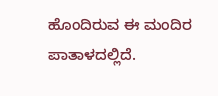ಹೊಂದಿರುವ ಈ ಮಂದಿರ ಪಾತಾಳದಲ್ಲಿದೆ.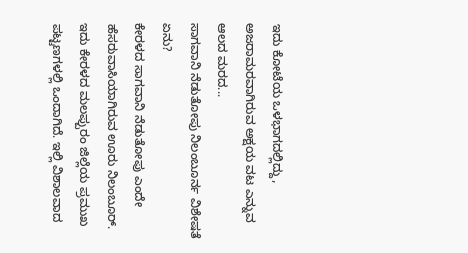ಇದು ಕೋಟೆಯ ಒಳಭಾಗದಲ್ಲಿದ್ದು, ಅಜರಾಮರವಾಗಿರುವ ಅಕ್ಷಯ ವಟ ಎನ್ನುವ ಆಲದ ಮರದ...
ಸಾಗವಾನಿ ನೆಡುತೋಪು ನಿಲಂಬೂರ್ನ ವಿಶೇಷತೆ ಏನು?
ಕೇರಳದ ಸಾಗವಾನಿ ನೆಡುತೋಪು ಎಂದೇ ಹೆಸರುವಾಸಿಯಾಗಿರುವ ಊರು ನಿಲಂಬೂರ್. ಇದು ಕೇರಳದ ಮಲಪ್ಪುರಂ ಜಿಲ್ಲೆಯ ಪ್ರಮುಖ ಪಟ್ಟಣಗಳಲ್ಲಿ ಒಂದಾಗಿದೆ. ಇಲ್ಲಿ ವಿಶಾಲವಾದ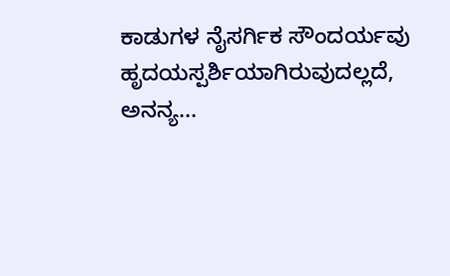ಕಾಡುಗಳ ನೈಸರ್ಗಿಕ ಸೌಂದರ್ಯವು ಹೃದಯಸ್ಪರ್ಶಿಯಾಗಿರುವುದಲ್ಲದೆ, ಅನನ್ಯ...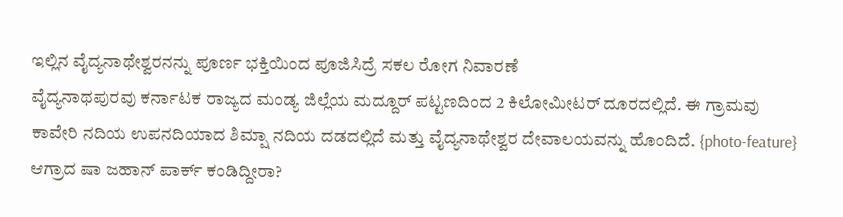ಇಲ್ಲಿನ ವೈದ್ಯನಾಥೇಶ್ವರನನ್ನು ಪೂರ್ಣ ಭಕ್ತಿಯಿಂದ ಪೂಜಿಸಿದ್ರೆ ಸಕಲ ರೋಗ ನಿವಾರಣೆ
ವೈದ್ಯನಾಥಪುರವು ಕರ್ನಾಟಕ ರಾಜ್ಯದ ಮಂಡ್ಯ ಜಿಲ್ಲೆಯ ಮದ್ದೂರ್ ಪಟ್ಟಣದಿಂದ 2 ಕಿಲೋಮೀಟರ್ ದೂರದಲ್ಲಿದೆ. ಈ ಗ್ರಾಮವು ಕಾವೇರಿ ನದಿಯ ಉಪನದಿಯಾದ ಶಿಮ್ಷಾ ನದಿಯ ದಡದಲ್ಲಿದೆ ಮತ್ತು ವೈದ್ಯನಾಥೇಶ್ವರ ದೇವಾಲಯವನ್ನು ಹೊಂದಿದೆ. {photo-feature}
ಆಗ್ರಾದ ಷಾ ಜಹಾನ್ ಪಾರ್ಕ್ ಕಂಡಿದ್ದೀರಾ?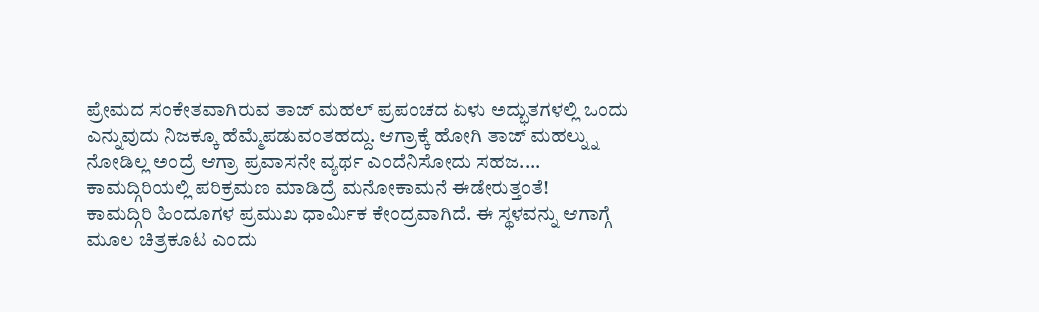ಪ್ರೇಮದ ಸಂಕೇತವಾಗಿರುವ ತಾಜ್ ಮಹಲ್ ಪ್ರಪಂಚದ ಏಳು ಅದ್ಭುತಗಳಲ್ಲಿ ಒಂದು ಎನ್ನುವುದು ನಿಜಕ್ಕೂ ಹೆಮ್ಮೆಪಡುವಂತಹದ್ದು. ಆಗ್ರಾಕ್ಕೆ ಹೋಗಿ ತಾಜ್ ಮಹಲ್ನ್ನು ನೋಡಿಲ್ಲ ಅಂದ್ರೆ ಆಗ್ರಾ ಪ್ರವಾಸನೇ ವ್ಯರ್ಥ ಎಂದೆನಿಸೋದು ಸಹಜ....
ಕಾಮದ್ಗಿರಿಯಲ್ಲಿ ಪರಿಕ್ರಮಣ ಮಾಡಿದ್ರೆ ಮನೋಕಾಮನೆ ಈಡೇರುತ್ತಂತೆ!
ಕಾಮದ್ಗಿರಿ ಹಿಂದೂಗಳ ಪ್ರಮುಖ ಧಾರ್ಮಿಕ ಕೇಂದ್ರವಾಗಿದೆ. ಈ ಸ್ಥಳವನ್ನು ಆಗಾಗ್ಗೆ ಮೂಲ ಚಿತ್ರಕೂಟ ಎಂದು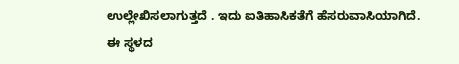ಉಲ್ಲೇಖಿಸಲಾಗುತ್ತದೆ . ಇದು ಐತಿಹಾಸಿಕತೆಗೆ ಹೆಸರುವಾಸಿಯಾಗಿದೆ. ಈ ಸ್ಥಳದ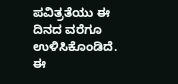ಪವಿತ್ರತೆಯು ಈ ದಿನದ ವರೆಗೂ ಉಳಿಸಿಕೊಂಡಿದೆ. ಈ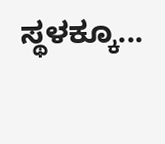ಸ್ಥಳಕ್ಕೂ...